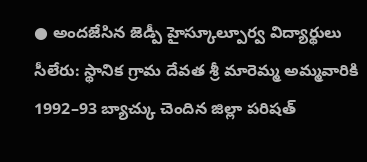● అందజేసిన జెడ్పీ హైస్కూల్పూర్వ విద్యార్థులు
సీలేరు: స్థానిక గ్రామ దేవత శ్రీ మారెమ్మ అమ్మవారికి 1992–93 బ్యాచ్కు చెందిన జిల్లా పరిషత్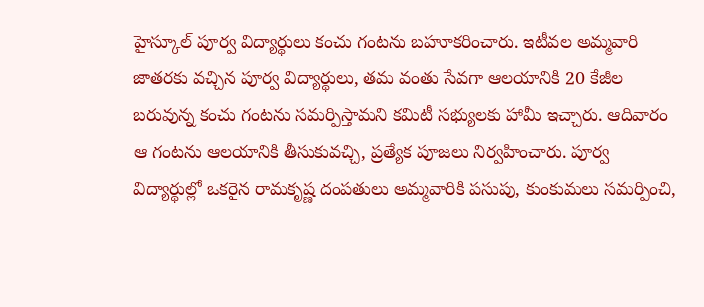హైస్కూల్ పూర్వ విద్యార్థులు కంచు గంటను బహూకరించారు. ఇటీవల అమ్మవారి జాతరకు వచ్చిన పూర్వ విద్యార్థులు, తమ వంతు సేవగా ఆలయానికి 20 కేజీల బరువున్న కంచు గంటను సమర్పిస్తామని కమిటీ సభ్యులకు హామీ ఇచ్చారు. ఆదివారం ఆ గంటను ఆలయానికి తీసుకువచ్చి, ప్రత్యేక పూజలు నిర్వహించారు. పూర్వ విద్యార్థుల్లో ఒకరైన రామకృష్ణ దంపతులు అమ్మవారికి పసుపు, కుంకుమలు సమర్పించి,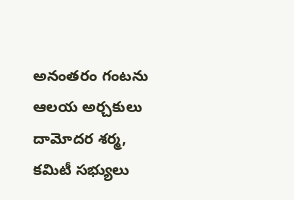అనంతరం గంటను ఆలయ అర్చకులు దామోదర శర్మ, కమిటీ సభ్యులు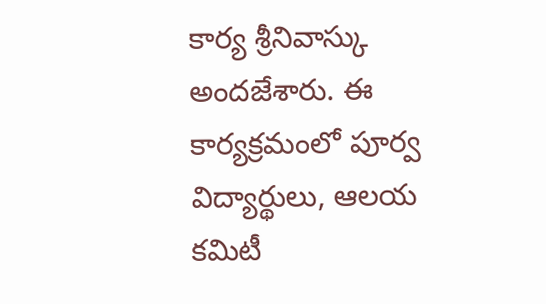కార్య శ్రీనివాస్కు అందజేశారు. ఈ కార్యక్రమంలో పూర్వ విద్యార్థులు, ఆలయ కమిటీ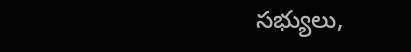సభ్యులు,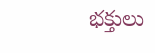భక్తులు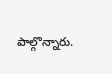పాల్గొన్నారు.